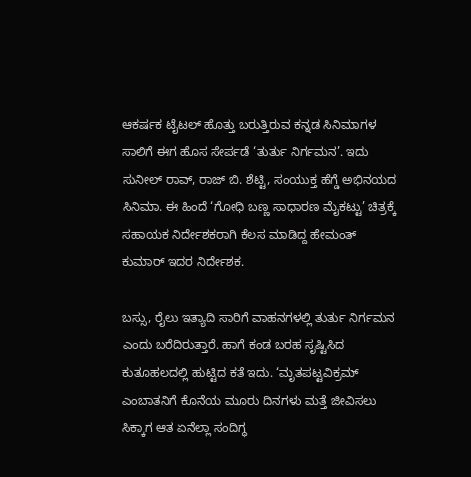ಆಕರ್ಷಕ ಟೈಟಲ್‌ ಹೊತ್ತು ಬರುತ್ತಿರುವ ಕನ್ನಡ ಸಿನಿಮಾಗಳ ಸಾಲಿಗೆ ಈಗ ಹೊಸ ಸೇರ್ಪಡೆ ‘ತುರ್ತು ನಿರ್ಗಮನ’. ಇದು ಸುನೀಲ್‌ ರಾವ್‌, ರಾಜ್‌ ಬಿ. ಶೆಟ್ಟಿ, ಸಂಯುಕ್ತ ಹೆಗ್ಡೆ ಅಭಿನಯದ ಸಿನಿಮಾ. ಈ ಹಿಂದೆ ‘ಗೋಧಿ ಬಣ್ಣ ಸಾಧಾರಣ ಮೈಕಟ್ಟು’ ಚಿತ್ರಕ್ಕೆ ಸಹಾಯಕ ನಿರ್ದೇಶಕರಾಗಿ ಕೆಲಸ ಮಾಡಿದ್ದ ಹೇಮಂತ್‌ ಕುಮಾರ್‌ ಇದರ ನಿರ್ದೇಶಕ.

ಬಸ್ಸು, ರೈಲು ಇತ್ಯಾದಿ ಸಾರಿಗೆ ವಾಹನಗಳಲ್ಲಿ ತುರ್ತು ನಿರ್ಗಮನ ಎಂದು ಬರೆದಿರುತ್ತಾರೆ. ಹಾಗೆ ಕಂಡ ಬರಹ ಸೃಷ್ಟಿಸಿದ ಕುತೂಹಲದಲ್ಲಿ ಹುಟ್ಟಿದ ಕತೆ ಇದು. ‘ಮೃತಪಟ್ಟವಿಕ್ರಮ್‌ ಎಂಬಾತನಿಗೆ ಕೊನೆಯ ಮೂರು ದಿನಗಳು ಮತ್ತೆ ಜೀವಿಸಲು ಸಿಕ್ಕಾಗ ಆತ ಏನೆಲ್ಲಾ ಸಂದಿಗ್ಧ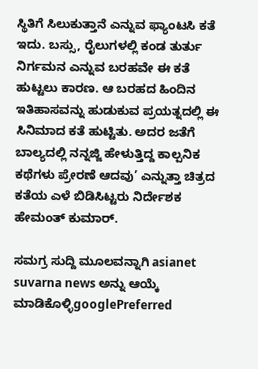ಸ್ಥಿತಿಗೆ ಸಿಲುಕುತ್ತಾನೆ ಎನ್ನುವ ಫ್ಯಾಂಟಸಿ ಕತೆ ಇದು. ಬಸ್ಸು, ರೈಲುಗಳಲ್ಲಿ ಕಂಡ ತುರ್ತು ನಿರ್ಗಮನ ಎನ್ನುವ ಬರಹವೇ ಈ ಕತೆ ಹುಟ್ಟಲು ಕಾರಣ. ಆ ಬರಹದ ಹಿಂದಿನ ಇತಿಹಾಸವನ್ನು ಹುಡುಕುವ ಪ್ರಯತ್ನದಲ್ಲಿ ಈ ಸಿನಿಮಾದ ಕತೆ ಹುಟ್ಟಿತು. ಅದರ ಜತೆಗೆ ಬಾಲ್ಯದಲ್ಲಿ ನನ್ನಜ್ಜಿ ಹೇಳುತ್ತಿದ್ದ ಕಾಲ್ಪನಿಕ ಕಥೆಗಳು ಪ್ರೇರಣೆ ಆದವು’ ಎನ್ನುತ್ತಾ ಚಿತ್ರದ ಕತೆಯ ಎಳೆ ಬಿಡಿಸಿಟ್ಟರು ನಿರ್ದೇಶಕ ಹೇಮಂತ್‌ ಕುಮಾರ್‌.

ಸಮಗ್ರ ಸುದ್ದಿ ಮೂಲವನ್ನಾಗಿ asianet suvarna news ಅನ್ನು ಆಯ್ಕೆ ಮಾಡಿಕೊಳ್ಳಿgooglePreferred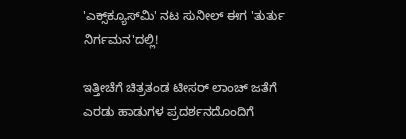'ಎಕ್ಸ್‌ಕ್ಯೂಸ್‌ಮಿ' ನಟ ಸುನೀಲ್‌ ಈಗ 'ತುರ್ತು ನಿರ್ಗಮನ'ದಲ್ಲಿ!

ಇತ್ತೀಚೆಗೆ ಚಿತ್ರತಂಡ ಟೀಸರ್‌ ಲಾಂಚ್‌ ಜತೆಗೆ ಎರಡು ಹಾಡುಗಳ ಪ್ರದರ್ಶನದೊಂದಿಗೆ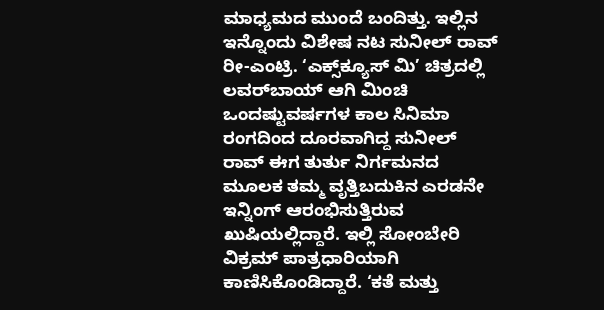ಮಾಧ್ಯಮದ ಮುಂದೆ ಬಂದಿತ್ತು. ಇಲ್ಲಿನ ಇನ್ನೊಂದು ವಿಶೇಷ ನಟ ಸುನೀಲ್‌ ರಾವ್‌ ರೀ-ಎಂಟ್ರಿ. ‘ಎಕ್ಸ್‌ಕ್ಯೂಸ್‌ ಮಿ’ ಚಿತ್ರದಲ್ಲಿ ಲವರ್‌ಬಾಯ್‌ ಆಗಿ ಮಿಂಚಿ ಒಂದಷ್ಟುವರ್ಷಗಳ ಕಾಲ ಸಿನಿಮಾ ರಂಗದಿಂದ ದೂರವಾಗಿದ್ದ ಸುನೀಲ್‌ ರಾವ್‌ ಈಗ ತುರ್ತು ನಿರ್ಗಮನದ ಮೂಲಕ ತಮ್ಮ ವೃತ್ತಿಬದುಕಿನ ಎರಡನೇ ಇನ್ನಿಂಗ್‌ ಆರಂಭಿಸುತ್ತಿರುವ ಖುಷಿಯಲ್ಲಿದ್ದಾರೆ. ಇಲ್ಲಿ ಸೋಂಬೇರಿ ವಿಕ್ರಮ್‌ ಪಾತ್ರಧಾರಿಯಾಗಿ ಕಾಣಿಸಿಕೊಂಡಿದ್ದಾರೆ. ‘ಕತೆ ಮತ್ತು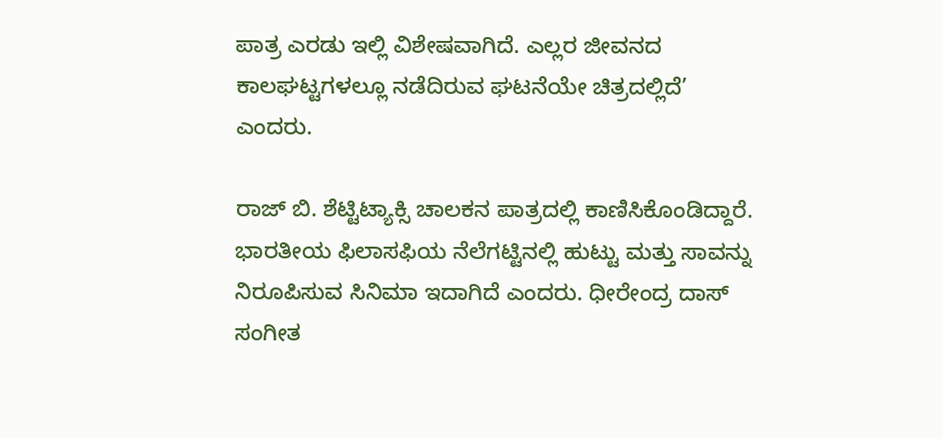ಪಾತ್ರ ಎರಡು ಇಲ್ಲಿ ವಿಶೇಷವಾಗಿದೆ. ಎಲ್ಲರ ಜೀವನದ ಕಾಲಘಟ್ಟಗಳಲ್ಲೂ ನಡೆದಿರುವ ಘಟನೆಯೇ ಚಿತ್ರದಲ್ಲಿದೆ’ ಎಂದರು.

ರಾಜ್‌ ಬಿ. ಶೆಟ್ಟಿಟ್ಯಾಕ್ಸಿ ಚಾಲಕನ ಪಾತ್ರದಲ್ಲಿ ಕಾಣಿಸಿಕೊಂಡಿದ್ದಾರೆ. ಭಾರತೀಯ ಫಿಲಾಸಫಿಯ ನೆಲೆಗಟ್ಟಿನಲ್ಲಿ ಹುಟ್ಟು ಮತ್ತು ಸಾವನ್ನು ನಿರೂಪಿಸುವ ಸಿನಿಮಾ ಇದಾಗಿದೆ ಎಂದರು. ಧೀರೇಂದ್ರ ದಾಸ್‌ ಸಂಗೀತ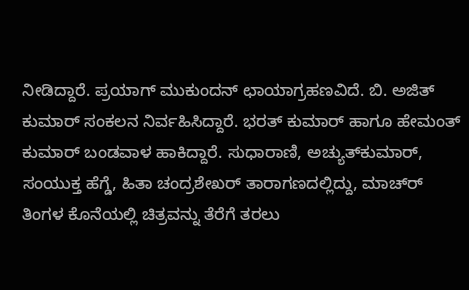ನೀಡಿದ್ದಾರೆ. ಪ್ರಯಾಗ್‌ ಮುಕುಂದನ್‌ ಛಾಯಾಗ್ರಹಣವಿದೆ. ಬಿ. ಅಜಿತ್‌ ಕುಮಾರ್‌ ಸಂಕಲನ ನಿರ್ವಹಿಸಿದ್ದಾರೆ. ಭರತ್‌ ಕುಮಾರ್‌ ಹಾಗೂ ಹೇಮಂತ್‌ ಕುಮಾರ್‌ ಬಂಡವಾಳ ಹಾಕಿದ್ದಾರೆ. ಸುಧಾರಾಣಿ, ಅಚ್ಯುತ್‌ಕುಮಾರ್‌, ಸಂಯುಕ್ತ ಹೆಗ್ಡೆ, ಹಿತಾ ಚಂದ್ರಶೇಖರ್‌ ತಾರಾಗಣದಲ್ಲಿದ್ದು, ಮಾಚ್‌ರ್‍ ತಿಂಗಳ ಕೊನೆಯಲ್ಲಿ ಚಿತ್ರವನ್ನು ತೆರೆಗೆ ತರಲು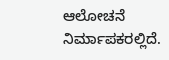ಆಲೋಚನೆ ನಿರ್ಮಾಪಕರಲ್ಲಿದೆ.